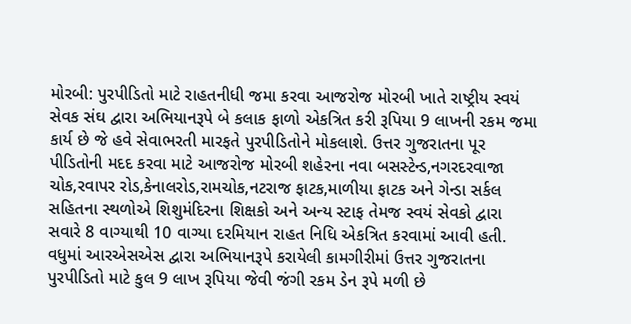મોરબી: પુરપીડિતો માટે રાહતનીધી જમા કરવા આજરોજ મોરબી ખાતે રાષ્ટ્રીય સ્વયં સેવક સંઘ દ્વારા અભિયાનરૂપે બે કલાક ફાળો એકત્રિત કરી રૂપિયા 9 લાખની રકમ જમા કાર્ય છે જે હવે સેવાભરતી મારફતે પુરપીડિતોને મોકલાશે. ઉત્તર ગુજરાતના પૂર પીડિતોની મદદ કરવા માટે આજરોજ મોરબી શહેરના નવા બસસ્ટેન્ડ,નગરદરવાજા ચોક,રવાપર રોડ,કેનાલરોડ,રામચોક,નટરાજ ફાટક,માળીયા ફાટક અને ગેન્ડા સર્કલ સહિતના સ્થળોએ શિશુમંદિરના શિક્ષકો અને અન્ય સ્ટાફ તેમજ સ્વયં સેવકો દ્વારા સવારે 8 વાગ્યાથી 10 વાગ્યા દરમિયાન રાહત નિધિ એકત્રિત કરવામાં આવી હતી. વધુમાં આરએસએસ દ્વારા અભિયાનરૂપે કરાયેલી કામગીરીમાં ઉત્તર ગુજરાતના પુરપીડિતો માટે કુલ 9 લાખ રૂપિયા જેવી જંગી રકમ ડેન રૂપે મળી છે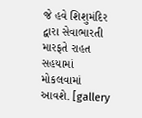જે હવે શિશુમંદિર દ્વારા સેવાભારતી મારફતે રાહત સહયામાં મોકલવામાં આવશે. [gallery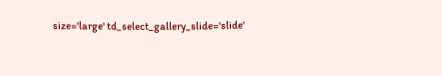size='large' td_select_gallery_slide='slide'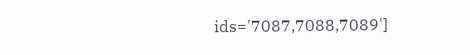ids='7087,7088,7089']